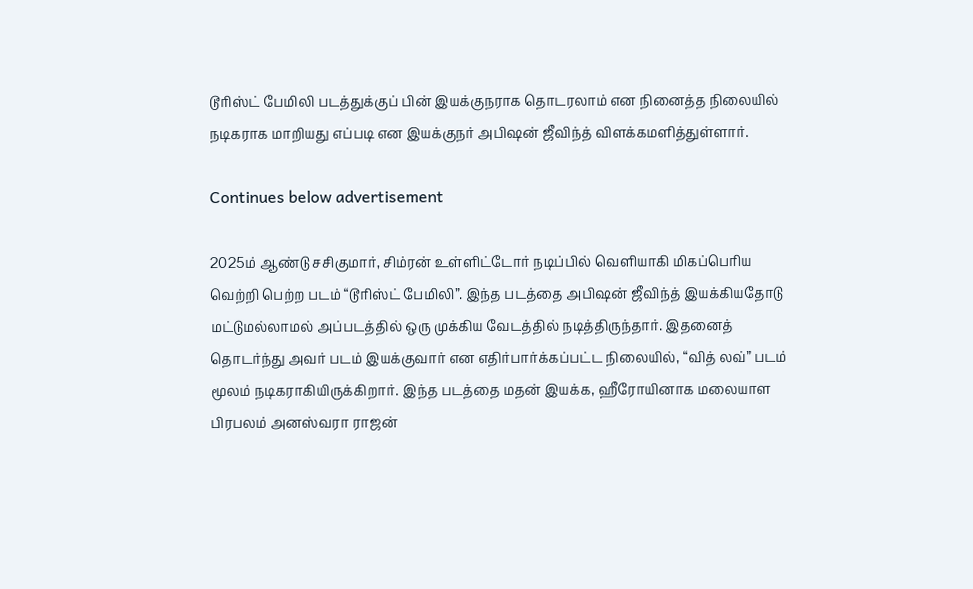டூரிஸ்ட் பேமிலி படத்துக்குப் பின் இயக்குநராக தொடரலாம் என நினைத்த நிலையில் நடிகராக மாறியது எப்படி என இயக்குநர் அபிஷன் ஜீவிந்த் விளக்கமளித்துள்ளார்.

Continues below advertisement

2025ம் ஆண்டு சசிகுமார், சிம்ரன் உள்ளிட்டோர் நடிப்பில் வெளியாகி மிகப்பெரிய வெற்றி பெற்ற படம் “டூரிஸ்ட் பேமிலி”. இந்த படத்தை அபிஷன் ஜீவிந்த் இயக்கியதோடு மட்டுமல்லாமல் அப்படத்தில் ஒரு முக்கிய வேடத்தில் நடித்திருந்தார். இதனைத் தொடர்ந்து அவர் படம் இயக்குவார் என எதிர்பார்க்கப்பட்ட நிலையில், “வித் லவ்” படம் மூலம் நடிகராகியிருக்கிறார். இந்த படத்தை மதன் இயக்க, ஹீரோயினாக மலையாள பிரபலம் அனஸ்வரா ராஜன்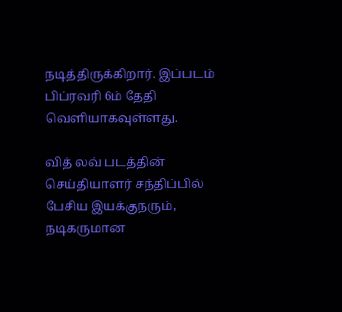நடித்திருக்கிறார். இப்படம் பிப்ரவரி 6ம் தேதி வெளியாகவுள்ளது.

வித் லவ் படத்தின் செய்தியாளர் சந்திப்பில் பேசிய இயக்குநரும், நடிகருமான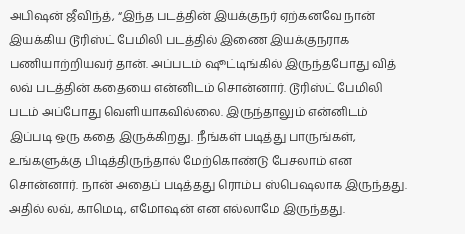அபிஷன் ஜீவிந்த், “இந்த படத்தின் இயக்குநர் ஏற்கனவே நான் இயக்கிய டூரிஸ்ட் பேமிலி படத்தில் இணை இயக்குநராக பணியாற்றியவர் தான். அப்படம் ஷூட்டிங்கில் இருந்தபோது வித் லவ் படத்தின் கதையை என்னிடம் சொன்னார். டூரிஸ்ட் பேமிலி படம் அப்போது வெளியாகவில்லை. இருந்தாலும் என்னிடம் இப்படி ஒரு கதை இருக்கிறது. நீங்கள் படித்து பாருங்கள், உங்களுக்கு பிடித்திருந்தால் மேற்கொண்டு பேசலாம் என சொன்னார். நான் அதைப் படித்தது ரொம்ப ஸ்பெஷலாக இருந்தது. அதில் லவ், காமெடி, எமோஷன் என எல்லாமே இருந்தது.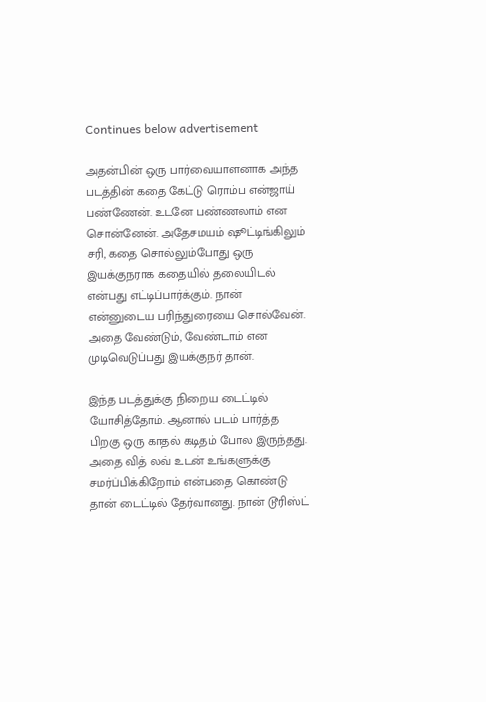Continues below advertisement

அதன்பின் ஒரு பார்வையாளனாக அந்த படத்தின் கதை கேட்டு ரொம்ப என்ஜாய் பண்ணேன். உடனே பண்ணலாம் என சொன்னேன். அதேசமயம் ஷூட்டிங்கிலும் சரி, கதை சொல்லும்போது ஒரு இயக்குநராக கதையில் தலையிடல் என்பது எட்டிப்பார்க்கும். நான் என்னுடைய பரிந்துரையை சொல்வேன். அதை வேண்டும், வேண்டாம் என முடிவெடுப்பது இயக்குநர் தான்.

இந்த படத்துக்கு நிறைய டைட்டில் யோசித்தோம். ஆனால் படம் பார்த்த பிறகு ஒரு காதல் கடிதம் போல இருந்தது. அதை வித் லவ் உடன் உங்களுக்கு சமர்ப்பிக்கிறோம் என்பதை கொண்டு தான் டைட்டில் தேர்வானது. நான் டூரிஸ்ட்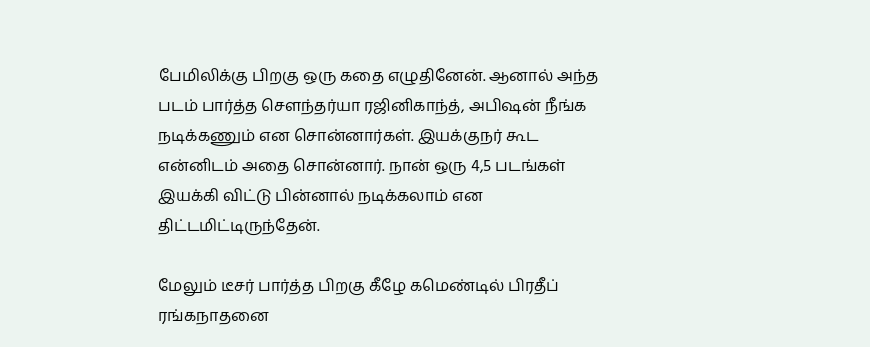பேமிலிக்கு பிறகு ஒரு கதை எழுதினேன். ஆனால் அந்த படம் பார்த்த சௌந்தர்யா ரஜினிகாந்த், அபிஷன் நீங்க நடிக்கணும் என சொன்னார்கள். இயக்குநர் கூட என்னிடம் அதை சொன்னார். நான் ஒரு 4,5 படங்கள் இயக்கி விட்டு பின்னால் நடிக்கலாம் என திட்டமிட்டிருந்தேன்.

மேலும் டீசர் பார்த்த பிறகு கீழே கமெண்டில் பிரதீப் ரங்கநாதனை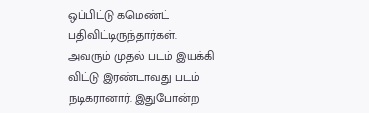ஒப்பிட்டு கமெண்ட் பதிவிட்டிருந்தார்கள். அவரும் முதல் படம் இயக்கி விட்டு இரண்டாவது படம் நடிகரானார். இதுபோன்ற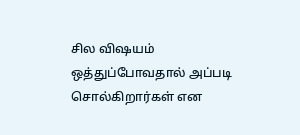சில விஷயம் ஒத்துப்போவதால் அப்படி சொல்கிறார்கள் என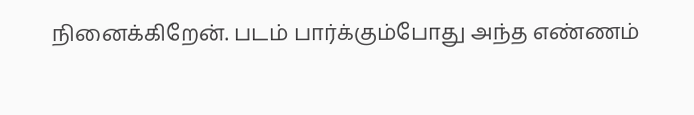நினைக்கிறேன். படம் பார்க்கும்போது அந்த எண்ணம்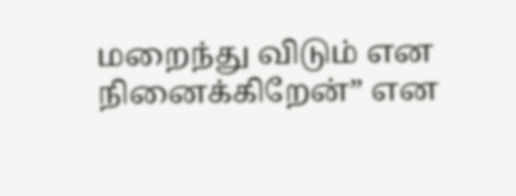மறைந்து விடும் என நினைக்கிறேன்” என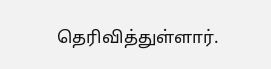தெரிவித்துள்ளார்.